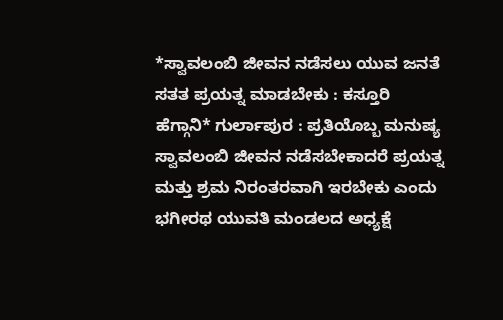*ಸ್ವಾವಲಂಬಿ ಜೀವನ ನಡೆಸಲು ಯುವ ಜನತೆ ಸತತ ಪ್ರಯತ್ನ ಮಾಡಬೇಕು : ಕಸ್ತೂರಿ ಹೆಗ್ಗಾನಿ* ಗುರ್ಲಾಪುರ : ಪ್ರತಿಯೊಬ್ಬ ಮನುಷ್ಯ ಸ್ವಾವಲಂಬಿ ಜೀವನ ನಡೆಸಬೇಕಾದರೆ ಪ್ರಯತ್ನ ಮತ್ತು ಶ್ರಮ ನಿರಂತರವಾಗಿ ಇರಬೇಕು ಎಂದು ಭಗೀರಥ ಯುವತಿ ಮಂಡಲದ ಅಧ್ಯಕ್ಷೆ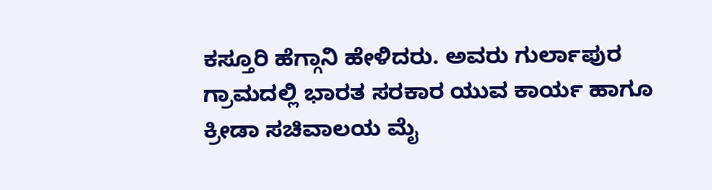ಕಸ್ತೂರಿ ಹೆಗ್ಗಾನಿ ಹೇಳಿದರು. ಅವರು ಗುರ್ಲಾಪುರ ಗ್ರಾಮದಲ್ಲಿ ಭಾರತ ಸರಕಾರ ಯುವ ಕಾರ್ಯ ಹಾಗೂ ಕ್ರೀಡಾ ಸಚಿವಾಲಯ ಮೈ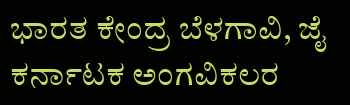ಭಾರತ ಕೇಂದ್ರ ಬೆಳಗಾವಿ, ಜೈ ಕರ್ನಾಟಕ ಅಂಗವಿಕಲರ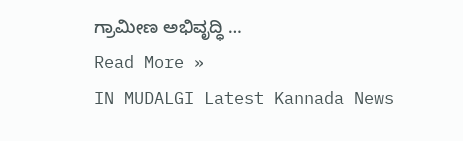ಗ್ರಾಮೀಣ ಅಭಿವೃದ್ಧಿ …
Read More »
IN MUDALGI Latest Kannada News